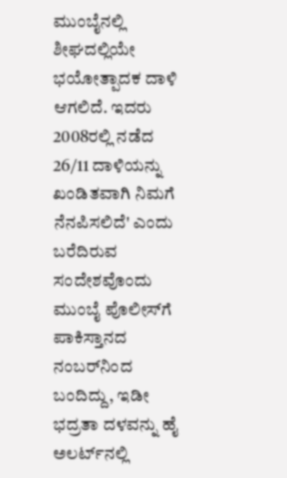ಮುಂಬೈನಲ್ಲಿ ಶೀಘದಲ್ಲಿಯೇ ಭಯೋತ್ಪಾದಕ ದಾಳಿ ಆಗಲಿದೆ. ಇದರು 2008ರಲ್ಲಿ ನಡೆದ 26/11 ದಾಳಿಯನ್ನು ಖಂಡಿತವಾಗಿ ನಿಮಗೆ ನೆನಪಿಸಲಿದೆ' ಎಂದು ಬರೆದಿರುವ ಸಂದೇಶವೊಂದು ಮುಂಬೈ ಪೊಲೀಸ್‌ಗೆ ಪಾಕಿಸ್ತಾನದ ನಂಬರ್‌ನಿಂದ ಬಂದಿದ್ದು, ಇಡೀ ಭದ್ರತಾ ದಳವನ್ನು ಹೈ ಅಲರ್ಟ್‌ನಲ್ಲಿ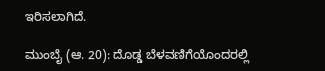ಇರಿಸಲಾಗಿದೆ.

ಮುಂಬೈ (ಆ. 20): ದೊಡ್ಡ ಬೆಳವಣಿಗೆಯೊಂದರಲ್ಲಿ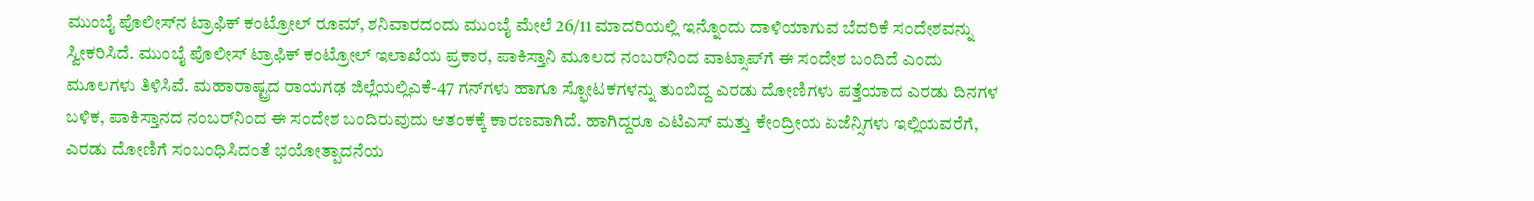ಮುಂಬೈ ಪೊಲೀಸ್‌ನ ಟ್ರಾಫಿಕ್‌ ಕಂಟ್ರೋಲ್‌ ರೂಮ್‌, ಶನಿವಾರದಂದು ಮುಂಬೈ ಮೇಲೆ 26/11 ಮಾದರಿಯಲ್ಲಿ ಇನ್ನೊಂದು ದಾಳಿಯಾಗುವ ಬೆದರಿಕೆ ಸಂದೇಶವನ್ನು ಸ್ವೀಕರಿಸಿದೆ. ಮುಂಬೈ ಪೊಲೀಸ್‌ ಟ್ರಾಫಿಕ್‌ ಕಂಟ್ರೋಲ್‌ ಇಲಾಖೆಯ ಪ್ರಕಾರ, ಪಾಕಿಸ್ತಾನಿ ಮೂಲದ ನಂಬರ್‌ನಿಂದ ವಾಟ್ಸಾಪ್‌ಗೆ ಈ ಸಂದೇಶ ಬಂದಿದೆ ಎಂದು ಮೂಲಗಳು ತಿಳಿಸಿವೆ. ಮಹಾರಾಷ್ಟ್ರದ ರಾಯಗಢ ಜಿಲ್ಲೆಯಲ್ಲಿಎಕೆ-47 ಗನ್‌ಗಳು ಹಾಗೂ ಸ್ಫೋಟಕಗಳನ್ನು ತುಂಬಿದ್ದ ಎರಡು ದೋಣಿಗಳು ಪತ್ತೆಯಾದ ಎರಡು ದಿನಗಳ ಬಳಿಕ, ಪಾಕಿಸ್ತಾನದ ನಂಬರ್‌ನಿಂದ ಈ ಸಂದೇಶ ಬಂದಿರುವುದು ಆತಂಕಕ್ಕೆ ಕಾರಣವಾಗಿದೆ. ಹಾಗಿದ್ದರೂ ಎಟಿಎಸ್ ಮತ್ತು ಕೇಂದ್ರೀಯ ಏಜೆನ್ಸಿಗಳು ಇಲ್ಲಿಯವರೆಗೆ, ಎರಡು ದೋಣಿಗೆ ಸಂಬಂಧಿಸಿದಂತೆ ಭಯೋತ್ಪಾದನೆಯ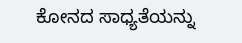ಕೋನದ ಸಾಧ್ಯತೆಯನ್ನು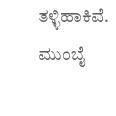ತಳ್ಳಿಹಾಕಿವೆ. ಮುಂಬೈ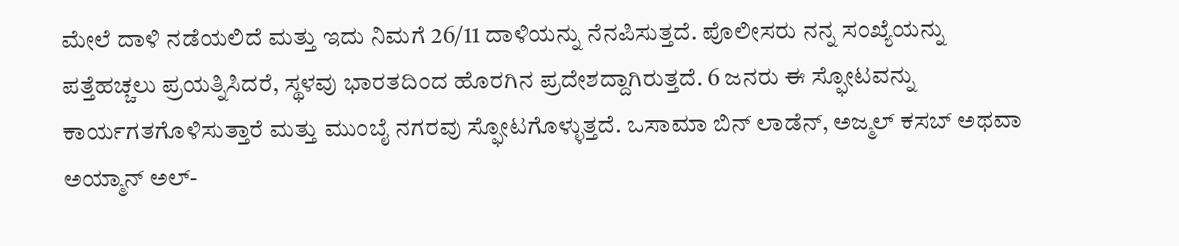ಮೇಲೆ ದಾಳಿ ನಡೆಯಲಿದೆ ಮತ್ತು ಇದು ನಿಮಗೆ 26/11 ದಾಳಿಯನ್ನು ನೆನಪಿಸುತ್ತದೆ. ಪೊಲೀಸರು ನನ್ನ ಸಂಖ್ಯೆಯನ್ನು ಪತ್ತೆಹಚ್ಚಲು ಪ್ರಯತ್ನಿಸಿದರೆ, ಸ್ಥಳವು ಭಾರತದಿಂದ ಹೊರಗಿನ ಪ್ರದೇಶದ್ದಾಗಿರುತ್ತದೆ. 6 ಜನರು ಈ ಸ್ಫೋಟವನ್ನು ಕಾರ್ಯಗತಗೊಳಿಸುತ್ತಾರೆ ಮತ್ತು ಮುಂಬೈ ನಗರವು ಸ್ಫೋಟಗೊಳ್ಳುತ್ತದೆ. ಒಸಾಮಾ ಬಿನ್ ಲಾಡೆನ್, ಅಜ್ಮಲ್ ಕಸಬ್ ಅಥವಾ ಅಯ್ಮಾನ್ ಅಲ್-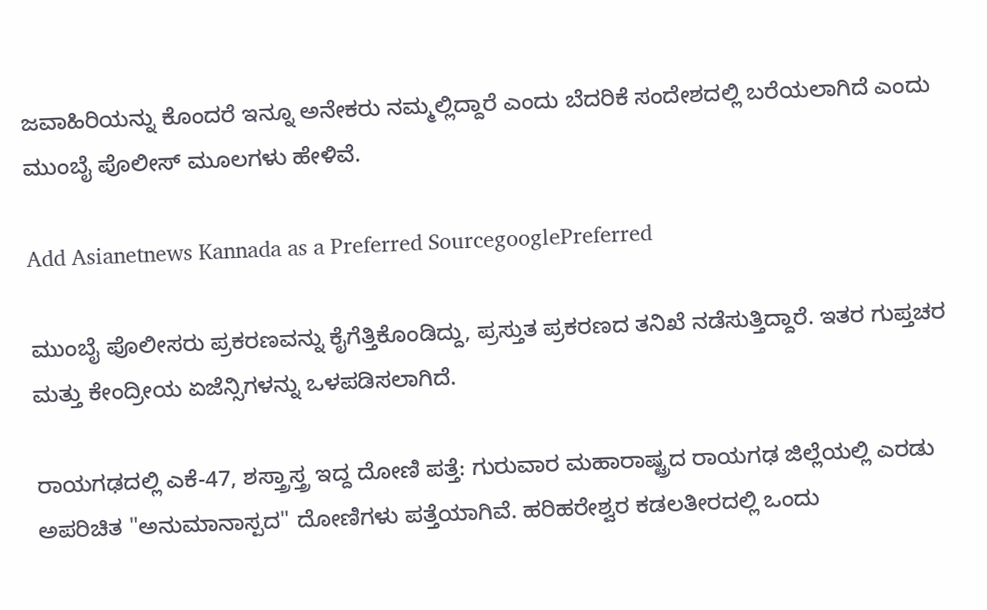ಜವಾಹಿರಿಯನ್ನು ಕೊಂದರೆ ಇನ್ನೂ ಅನೇಕರು ನಮ್ಮಲ್ಲಿದ್ದಾರೆ ಎಂದು ಬೆದರಿಕೆ ಸಂದೇಶದಲ್ಲಿ ಬರೆಯಲಾಗಿದೆ ಎಂದು ಮುಂಬೈ ಪೊಲೀಸ್‌ ಮೂಲಗಳು ಹೇಳಿವೆ.

Add Asianetnews Kannada as a Preferred SourcegooglePreferred

ಮುಂಬೈ ಪೊಲೀಸರು ಪ್ರಕರಣವನ್ನು ಕೈಗೆತ್ತಿಕೊಂಡಿದ್ದು, ಪ್ರಸ್ತುತ ಪ್ರಕರಣದ ತನಿಖೆ ನಡೆಸುತ್ತಿದ್ದಾರೆ. ಇತರ ಗುಪ್ತಚರ ಮತ್ತು ಕೇಂದ್ರೀಯ ಏಜೆನ್ಸಿಗಳನ್ನು ಒಳಪಡಿಸಲಾಗಿದೆ.

ರಾಯಗಢದಲ್ಲಿ ಎಕೆ-47, ಶಸ್ತ್ರಾಸ್ತ್ರ ಇದ್ದ ದೋಣಿ ಪತ್ತೆ: ಗುರುವಾರ ಮಹಾರಾಷ್ಟ್ರದ ರಾಯಗಢ ಜಿಲ್ಲೆಯಲ್ಲಿ ಎರಡು ಅಪರಿಚಿತ "ಅನುಮಾನಾಸ್ಪದ" ದೋಣಿಗಳು ಪತ್ತೆಯಾಗಿವೆ. ಹರಿಹರೇಶ್ವರ ಕಡಲತೀರದಲ್ಲಿ ಒಂದು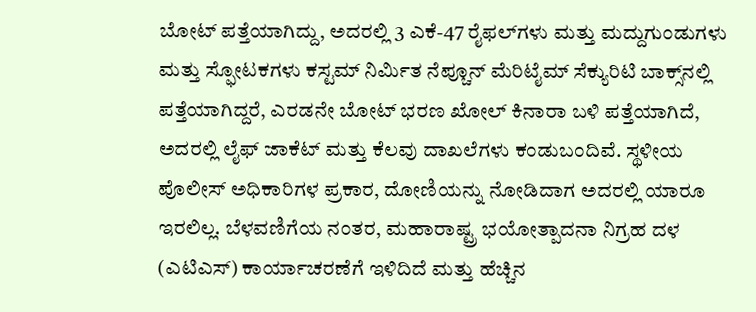ಬೋಟ್ ಪತ್ತೆಯಾಗಿದ್ದು, ಅದರಲ್ಲಿ 3 ಎಕೆ-47 ರೈಫಲ್‌ಗಳು ಮತ್ತು ಮದ್ದುಗುಂಡುಗಳು ಮತ್ತು ಸ್ಫೋಟಕಗಳು ಕಸ್ಟಮ್ ನಿರ್ಮಿತ ನೆಪ್ಚೂನ್ ಮೆರಿಟೈಮ್ ಸೆಕ್ಯುರಿಟಿ ಬಾಕ್ಸ್‌ನಲ್ಲಿ ಪತ್ತೆಯಾಗಿದ್ದರೆ, ಎರಡನೇ ಬೋಟ್ ಭರಣ ಖೋಲ್ ಕಿನಾರಾ ಬಳಿ ಪತ್ತೆಯಾಗಿದೆ, ಅದರಲ್ಲಿ ಲೈಫ್ ಜಾಕೆಟ್ ಮತ್ತು ಕೆಲವು ದಾಖಲೆಗಳು ಕಂಡುಬಂದಿವೆ. ಸ್ಥಳೀಯ ಪೊಲೀಸ್ ಅಧಿಕಾರಿಗಳ ಪ್ರಕಾರ, ದೋಣಿಯನ್ನು ನೋಡಿದಾಗ ಅದರಲ್ಲಿ ಯಾರೂ ಇರಲಿಲ್ಲ. ಬೆಳವಣಿಗೆಯ ನಂತರ, ಮಹಾರಾಷ್ಟ್ರ ಭಯೋತ್ಪಾದನಾ ನಿಗ್ರಹ ದಳ (ಎಟಿಎಸ್) ಕಾರ್ಯಾಚರಣೆಗೆ ಇಳಿದಿದೆ ಮತ್ತು ಹೆಚ್ಚಿನ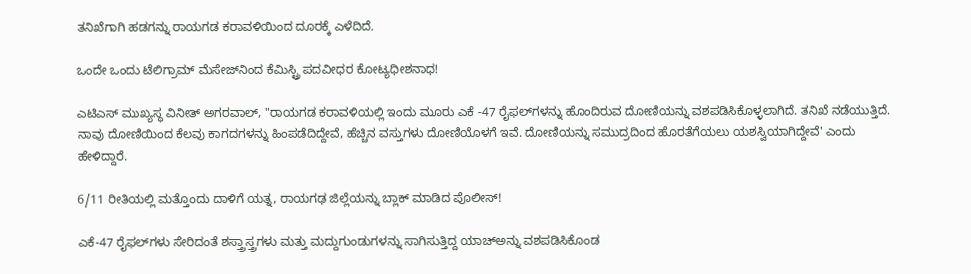ತನಿಖೆಗಾಗಿ ಹಡಗನ್ನು ರಾಯಗಡ ಕರಾವಳಿಯಿಂದ ದೂರಕ್ಕೆ ಎಳೆದಿದೆ.

ಒಂದೇ ಒಂದು ಟೆಲಿಗ್ರಾಮ್‌ ಮೆಸೇಜ್‌ನಿಂದ ಕೆಮಿಸ್ಟ್ರಿ ಪದವೀಧರ ಕೋಟ್ಯಧೀಶನಾಧ!

ಎಟಿಎಸ್ ಮುಖ್ಯಸ್ಥ ವಿನೀತ್ ಅಗರವಾಲ್, "ರಾಯಗಡ ಕರಾವಳಿಯಲ್ಲಿ ಇಂದು ಮೂರು ಎಕೆ -47 ರೈಫಲ್‌ಗಳನ್ನು ಹೊಂದಿರುವ ದೋಣಿಯನ್ನು ವಶಪಡಿಸಿಕೊಳ್ಳಲಾಗಿದೆ. ತನಿಖೆ ನಡೆಯುತ್ತಿದೆ. ನಾವು ದೋಣಿಯಿಂದ ಕೆಲವು ಕಾಗದಗಳನ್ನು ಹಿಂಪಡೆದಿದ್ದೇವೆ, ಹೆಚ್ಚಿನ ವಸ್ತುಗಳು ದೋಣಿಯೊಳಗೆ ಇವೆ. ದೋಣಿಯನ್ನು ಸಮುದ್ರದಿಂದ ಹೊರತೆಗೆಯಲು ಯಶಸ್ವಿಯಾಗಿದ್ದೇವೆ' ಎಂದು ಹೇಳಿದ್ದಾರೆ.

6/11 ರೀತಿಯಲ್ಲಿ ಮತ್ತೊಂದು ದಾಳಿಗೆ ಯತ್ನ, ರಾಯಗಢ ಜಿಲ್ಲೆಯನ್ನು ಬ್ಲಾಕ್‌ ಮಾಡಿದ ಪೊಲೀಸ್‌!

ಎಕೆ-47 ರೈಫಲ್‌ಗಳು ಸೇರಿದಂತೆ ಶಸ್ತ್ರಾಸ್ತ್ರಗಳು ಮತ್ತು ಮದ್ದುಗುಂಡುಗಳನ್ನು ಸಾಗಿಸುತ್ತಿದ್ದ ಯಾಚ್‌ಅನ್ನು ವಶಪಡಿಸಿಕೊಂಡ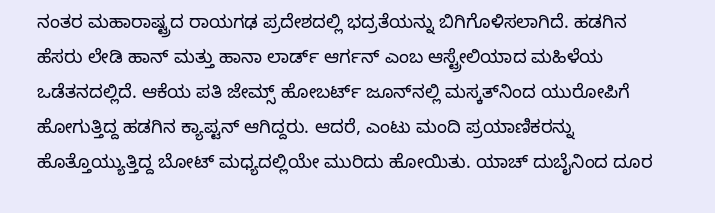ನಂತರ ಮಹಾರಾಷ್ಟ್ರದ ರಾಯಗಢ ಪ್ರದೇಶದಲ್ಲಿ ಭದ್ರತೆಯನ್ನು ಬಿಗಿಗೊಳಿಸಲಾಗಿದೆ. ಹಡಗಿನ ಹೆಸರು ಲೇಡಿ ಹಾನ್ ಮತ್ತು ಹಾನಾ ಲಾರ್ಡ್ ಆರ್ಗನ್ ಎಂಬ ಆಸ್ಟ್ರೇಲಿಯಾದ ಮಹಿಳೆಯ ಒಡೆತನದಲ್ಲಿದೆ. ಆಕೆಯ ಪತಿ ಜೇಮ್ಸ್ ಹೋಬರ್ಟ್ ಜೂನ್‌ನಲ್ಲಿ ಮಸ್ಕತ್‌ನಿಂದ ಯುರೋಪಿಗೆ ಹೋಗುತ್ತಿದ್ದ ಹಡಗಿನ ಕ್ಯಾಪ್ಟನ್ ಆಗಿದ್ದರು. ಆದರೆ, ಎಂಟು ಮಂದಿ ಪ್ರಯಾಣಿಕರನ್ನು ಹೊತ್ತೊಯ್ಯುತ್ತಿದ್ದ ಬೋಟ್ ಮಧ್ಯದಲ್ಲಿಯೇ ಮುರಿದು ಹೋಯಿತು. ಯಾಚ್‌ ದುಬೈನಿಂದ ದೂರ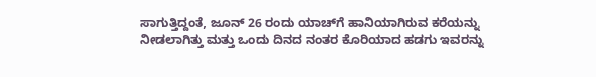ಸಾಗುತ್ತಿದ್ದಂತೆ, ಜೂನ್ 26 ರಂದು ಯಾಚ್‌ಗೆ ಹಾನಿಯಾಗಿರುವ ಕರೆಯನ್ನು ನೀಡಲಾಗಿತ್ತು ಮತ್ತು ಒಂದು ದಿನದ ನಂತರ ಕೊರಿಯಾದ ಹಡಗು ಇವರನ್ನು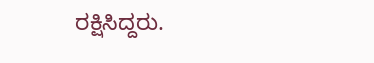ರಕ್ಷಿಸಿದ್ದರು.